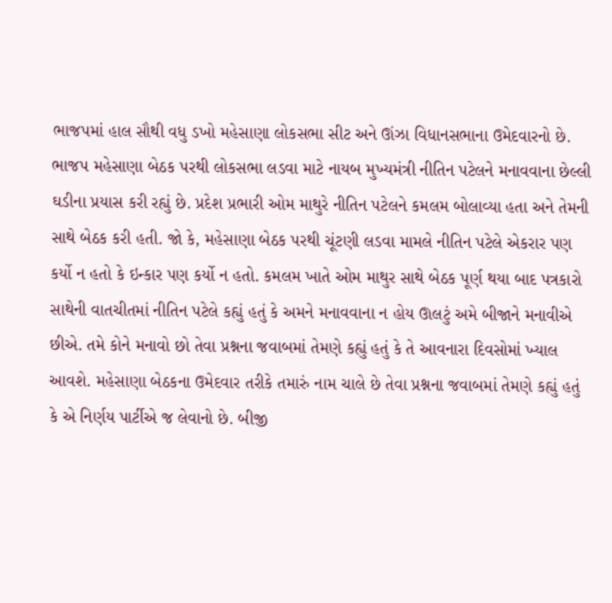ભાજપમાં હાલ સૌથી વધુ ડખો મહેસાણા લોકસભા સીટ અને ઊંઝા વિધાનસભાના ઉમેદવારનો છે. ભાજપ મહેસાણા બેઠક પરથી લોકસભા લડવા માટે નાયબ મુખ્યમંત્રી નીતિન પટેલને મનાવવાના છેલ્લી ઘડીના પ્રયાસ કરી રહ્યું છે. પ્રદેશ પ્રભારી ઓમ માથુરે નીતિન પટેલને કમલમ બોલાવ્યા હતા અને તેમની સાથે બેઠક કરી હતી. જો કે, મહેસાણા બેઠક પરથી ચૂંટણી લડવા મામલે નીતિન પટેલે એકરાર પણ કર્યો ન હતો કે ઇન્કાર પણ કર્યો ન હતો. કમલમ ખાતે ઓમ માથુર સાથે બેઠક પૂર્ણ થયા બાદ પત્રકારો સાથેની વાતચીતમાં નીતિન પટેલે કહ્યું હતું કે અમને મનાવવાના ન હોય ઊલટું અમે બીજાને મનાવીએ છીએ. તમે કોને મનાવો છો તેવા પ્રશ્નના જવાબમાં તેમણે કહ્યું હતું કે તે આવનારા દિવસોમાં ખ્યાલ આવશે. મહેસાણા બેઠકના ઉમેદવાર તરીકે તમારું નામ ચાલે છે તેવા પ્રશ્નના જવાબમાં તેમણે કહ્યું હતું કે એ નિર્ણય પાર્ટીએ જ લેવાનો છે. બીજી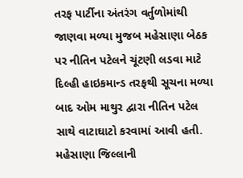તરફ પાર્ટીના અંતરંગ વર્તુળોમાંથી જાણવા મળ્યા મુજબ મહેસાણા બેઠક પર નીતિન પટેલને ચૂંટણી લડવા માટે દિલ્હી હાઇકમાન્ડ તરફથી સૂચના મળ્યા બાદ ઓમ માથુર દ્વારા નીતિન પટેલ સાથે વાટાઘાટો કરવામાં આવી હતી. મહેસાણા જિલ્લાની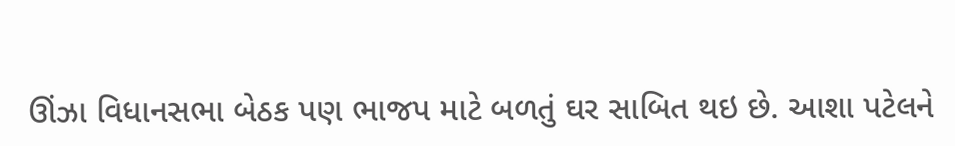ઊંઝા વિધાનસભા બેઠક પણ ભાજપ માટે બળતું ઘર સાબિત થઇ છે. આશા પટેલને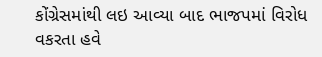કોંગ્રેસમાંથી લઇ આવ્યા બાદ ભાજપમાં વિરોધ વકરતા હવે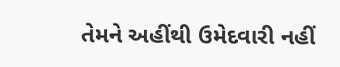તેમને અહીંથી ઉમેદવારી નહીં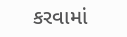કરવામાં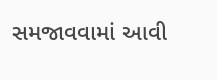સમજાવવામાં આવી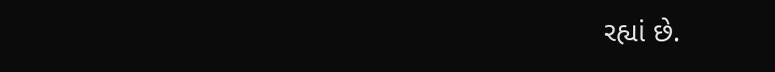રહ્યાં છે.